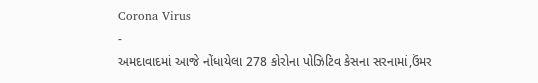Corona Virus
-
અમદાવાદમાં આજે નોંધાયેલા 278 કોરોના પોઝિટિવ કેસના સરનામાં,ઉંમર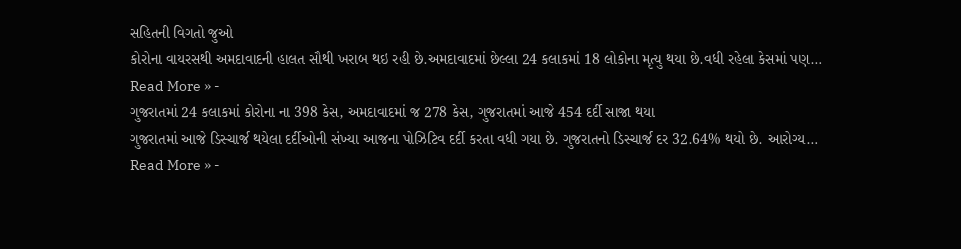સહિતની વિગતો જુઓ
કોરોના વાયરસથી અમદાવાદની હાલત સૌથી ખરાબ થઇ રહી છે.અમદાવાદમાં છેલ્લા 24 કલાકમાં 18 લોકોના મૃત્યુ થયા છે.વધી રહેલા કેસમાં પણ…
Read More » -
ગુજરાતમાં 24 કલાકમાં કોરોના ના 398 કેસ, અમદાવાદમાં જ 278 કેસ, ગુજરાતમાં આજે 454 દર્દી સાજા થયા
ગુજરાતમાં આજે ડિસ્ચાર્જ થયેલા દર્દીઓની સંખ્યા આજના પોઝિટિવ દર્દી કરતા વધી ગયા છે. ગુજરાતનો ડિસ્ચાર્જ દર 32.64% થયો છે. આરોગ્ય…
Read More » -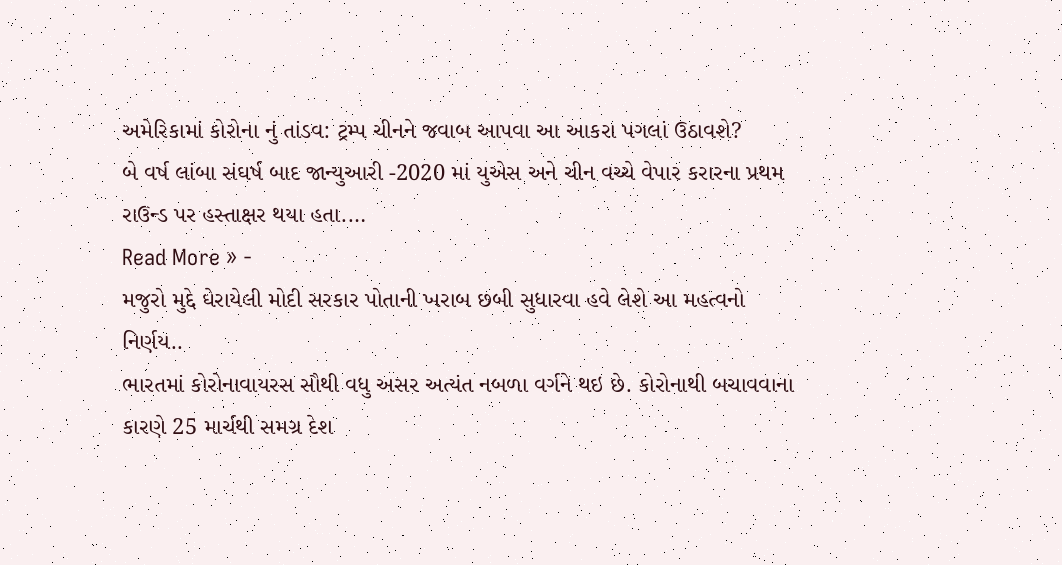અમેરિકામાં કોરોના નું તાંડવ: ટ્રમ્પ ચીનને જવાબ આપવા આ આકરા પગલાં ઉઠાવશે?
બે વર્ષ લાંબા સંઘર્ષ બાદ જાન્યુઆરી -2020 માં યુએસ અને ચીન વચ્ચે વેપાર કરારના પ્રથમ રાઉન્ડ પર હસ્તાક્ષર થયા હતા.…
Read More » -
મજુરો મુદ્દે ઘેરાયેલી મોદી સરકાર પોતાની ખરાબ છબી સુધારવા હવે લેશે આ મહત્વનો નિર્ણય..
ભારતમાં કોરોનાવાયરસ સૌથી વધુ અસર અત્યંત નબળા વર્ગને થઇ છે. કોરોનાથી બચાવવાના કારણે 25 માર્ચથી સમગ્ર દેશ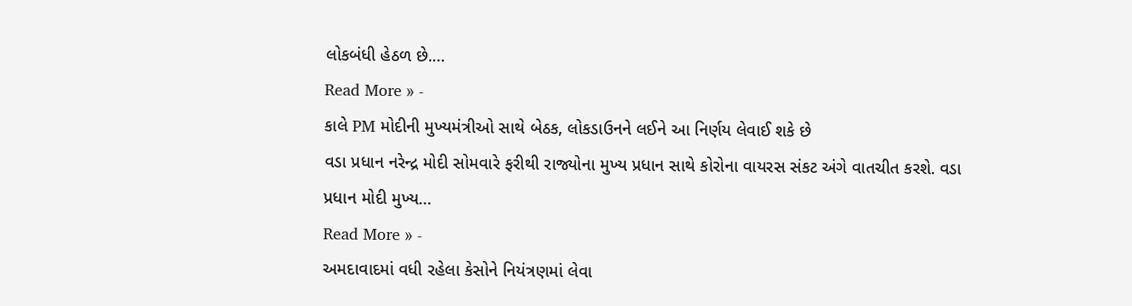લોકબંધી હેઠળ છે.…
Read More » -
કાલે PM મોદીની મુખ્યમંત્રીઓ સાથે બેઠક, લોકડાઉનને લઈને આ નિર્ણય લેવાઈ શકે છે
વડા પ્રધાન નરેન્દ્ર મોદી સોમવારે ફરીથી રાજ્યોના મુખ્ય પ્રધાન સાથે કોરોના વાયરસ સંકટ અંગે વાતચીત કરશે. વડા પ્રધાન મોદી મુખ્ય…
Read More » -
અમદાવાદમાં વધી રહેલા કેસોને નિયંત્રણમાં લેવા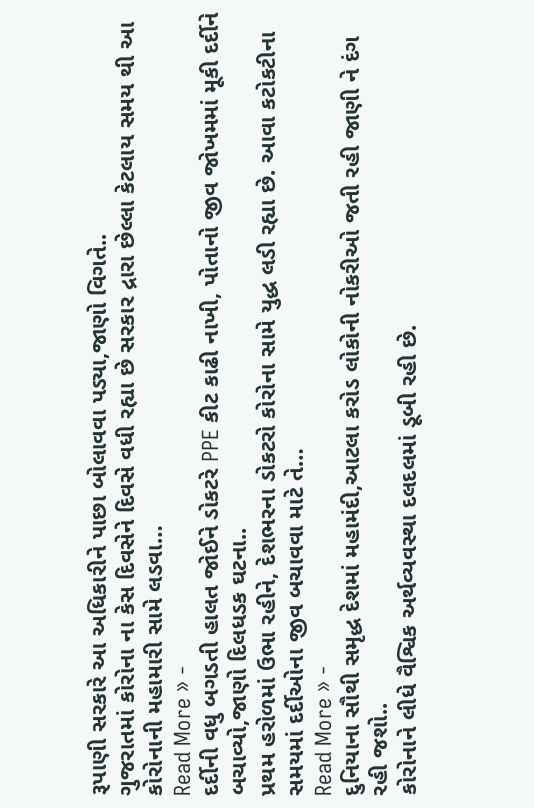રૂપાણી સરકારે આ અધિકારીને પાછા બોલાવવા પડ્યા,જાણો વિગતે..
ગુજરાતમાં કોરોના ના કેસ દિવસેને દિવસે વધી રહ્યા છે સરકાર દ્રારા છેલ્લા કેટલાય સમય થી આ કોરોનાની મહામારી સામે લડવા…
Read More » -
દર્દીની વધુ બગડતી હાલત જોઈને ડોકટરે PPE કીટ કાઢી નાખી, પોતાનો જીવ જોખમમાં મૂકી દર્દીને બચાવ્યો,જાણો દિલધડક ઘટના..
પ્રથમ હરોળમાં ઉભા રહીને, દેશભરના ડોકટરો કોરોના સામે યુદ્ધ લડી રહ્યા છે. આવા કટોકટીના સમયમાં દર્દીઓના જીવ બચાવવા માટે તે…
Read More » -
દુનિયાના સૌથી સમૃદ્ધ દેશમાં મહામંદી,આટલા કરોડ લોકોની નોકરીઓ જતી રહી જાણી ને દંગ રહી જશો..
કોરોનાને લીધે વૈશ્વિક અર્થવ્યવસ્થા દલદલમાં ડૂબી રહી છે.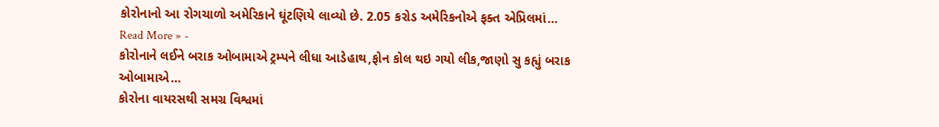કોરોનાનો આ રોગચાળો અમેરિકાને ઘૂંટણિયે લાવ્યો છે. 2.05 કરોડ અમેરિકનોએ ફક્ત એપ્રિલમાં…
Read More » -
કોરોનાને લઈને બરાક ઓબામાએ ટ્રમ્પને લીધા આડેહાથ,ફોન કોલ થઇ ગયો લીક,જાણો સુ કહ્યું બરાક ઓબામાએ…
કોરોના વાયરસથી સમગ્ર વિશ્વમાં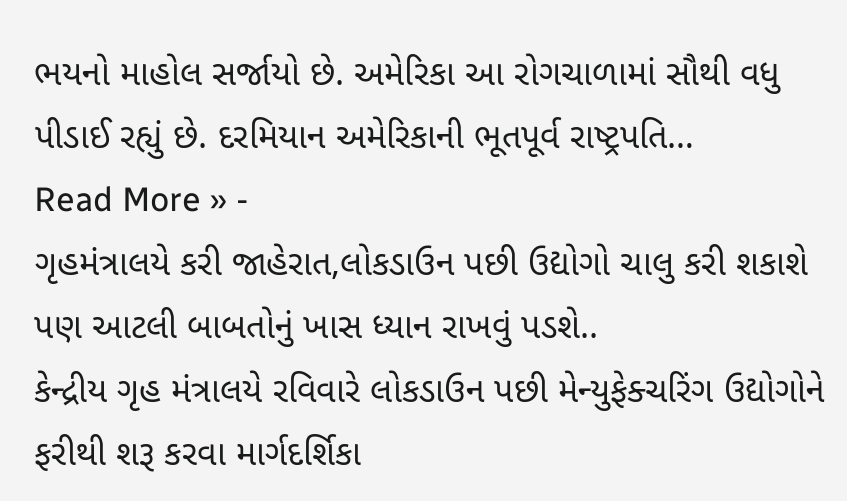ભયનો માહોલ સર્જાયો છે. અમેરિકા આ રોગચાળામાં સૌથી વધુ પીડાઈ રહ્યું છે. દરમિયાન અમેરિકાની ભૂતપૂર્વ રાષ્ટ્રપતિ…
Read More » -
ગૃહમંત્રાલયે કરી જાહેરાત,લોકડાઉન પછી ઉદ્યોગો ચાલુ કરી શકાશે પણ આટલી બાબતોનું ખાસ ધ્યાન રાખવું પડશે..
કેન્દ્રીય ગૃહ મંત્રાલયે રવિવારે લોકડાઉન પછી મેન્યુફેક્ચરિંગ ઉદ્યોગોને ફરીથી શરૂ કરવા માર્ગદર્શિકા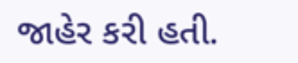જાહેર કરી હતી.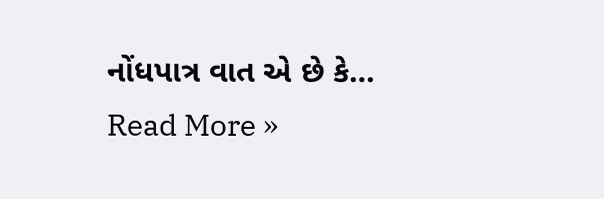નોંધપાત્ર વાત એ છે કે…
Read More »